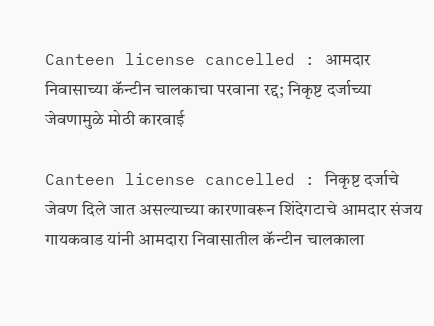Canteen license cancelled : आमदार निवासाच्या कॅन्टीन चालकाचा परवाना रद्द; निकृष्ट दर्जाच्या जेवणामुळे मोठी कारवाई

Canteen license cancelled : निकृष्ट दर्जाचे जेवण दिले जात असल्याच्या कारणावरून शिंदेगटाचे आमदार संजय गायकवाड यांनी आमदारा निवासातील कॅन्टीन चालकाला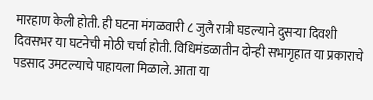मारहाण केली होती. ही घटना मंगळवारी ८ जुलै रात्री घडल्याने दुसऱ्या दिवशी दिवसभर या घटनेची मोठी चर्चा होती. विधिमंडळातीन दोन्ही सभागृहात या प्रकाराचे पडसाद उमटल्याचे पाहायला मिळाले. आता या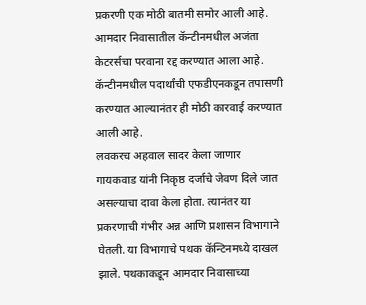प्रकरणी एक मोठी बातमी समोर आली आहे. आमदार निवासातील कॅन्टीनमधील अजंता केटरर्सचा परवाना रद्द करण्यात आला आहे. कॅन्टीनमधील पदार्थांची एफडीएनकडून तपासणी करण्यात आल्यानंतर ही मोठी कारवाई करण्यात आली आहे.
लवकरच अहवाल सादर केला जाणार
गायकवाड यांनी निकृष्ठ दर्जाचे जेवण दिले जात असल्याचा दावा केला होता. त्यानंतर या प्रकरणाची गंभीर अन्न आणि प्रशासन विभागाने घेतली. या विभागाचे पथक कॅन्टिनमध्ये दाखल झाले. पथकाकडून आमदार निवासाच्या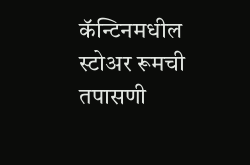कॅन्टिनमधील स्टोअर रूमची तपासणी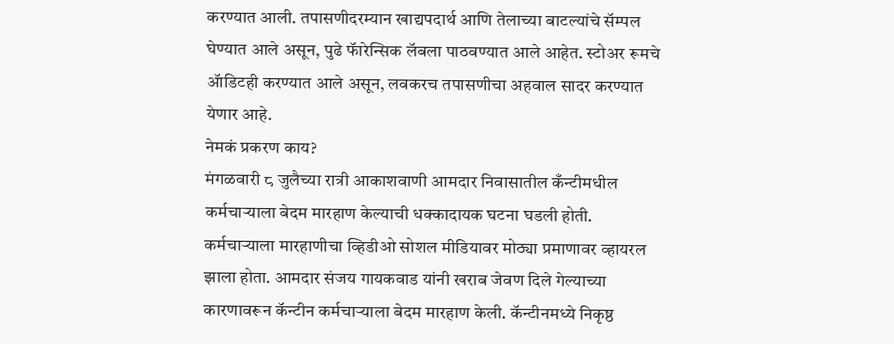करण्यात आली. तपासणीदरम्यान खाद्यपदार्थ आणि तेलाच्या बाटल्यांचे सॅम्पल घेण्यात आले असून, पुढे फॅारेन्सिक लॅबला पाठवण्यात आले आहेत. स्टोअर रूमचे ॲाडिटही करण्यात आले असून, लवकरच तपासणीचा अहवाल सादर करण्यात येणार आहे.
नेमकं प्रकरण काय?
मंगळवारी ८ जुलैच्या रात्री आकाशवाणी आमदार निवासातील कँन्टीमधील कर्मचाऱ्याला बेदम मारहाण केल्याची धक्कादायक घटना घडली होती. कर्मचाऱ्याला मारहाणीचा व्हिडीओ सोशल मीडियावर मोठ्या प्रमाणावर व्हायरल झाला होता. आमदार संजय गायकवाड यांनी खराब जेवण दिले गेल्याच्या कारणावरून कॅन्टीन कर्मचाऱ्याला बेदम मारहाण केली. कॅन्टीनमध्ये निकृष्ठ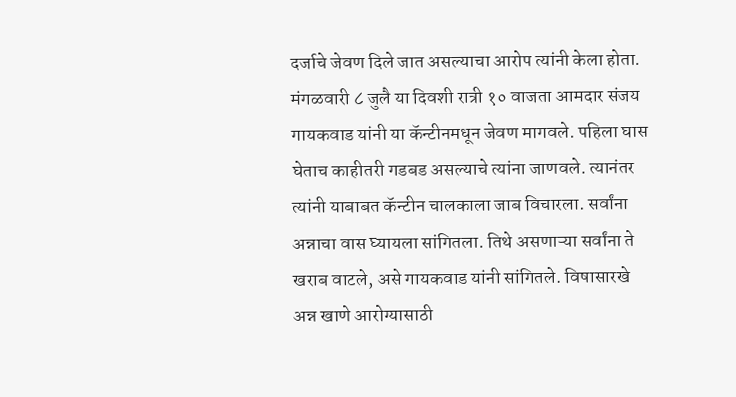दर्जाचे जेवण दिले जात असल्याचा आरोप त्यांनी केला होता.
मंगळवारी ८ जुलै या दिवशी रात्री १० वाजता आमदार संजय गायकवाड यांनी या कॅन्टीनमधून जेवण मागवले. पहिला घास घेताच काहीतरी गडबड असल्याचे त्यांना जाणवले. त्यानंतर त्यांनी याबाबत कॅन्टीन चालकाला जाब विचारला. सर्वांना अन्नाचा वास घ्यायला सांगितला. तिथे असणाऱ्या सर्वांना ते खराब वाटले, असे गायकवाड यांनी सांगितले. विषासारखे अन्न खाणे आरोग्यासाठी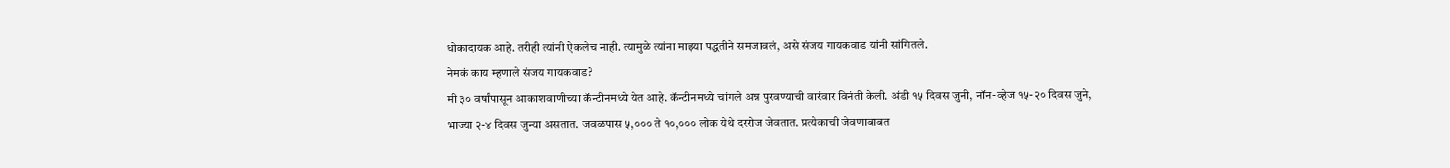धोकादायक आहे. तरीही त्यांनी ऐकलेच नाही. त्यामुळे त्यांना माझ्या पद्धतीने समजावलं, असे संजय गायकवाड यांनी सांगितले.
नेमकं काय म्हणाले संजय गायकवाड?
मी ३० वर्षांपासून आकाशवाणीच्या कॅन्टीनमध्ये येत आहे. कॅन्टीनमध्ये चांगले अन्न पुरवण्याची वारंवार विनंती केली. अंडी १५ दिवस जुनी, नॉन-व्हेज १५-२० दिवस जुने, भाज्या २-४ दिवस जुन्या असतात. जवळपास ५,००० ते १०,००० लोक येथे दररोज जेवतात. प्रत्येकाची जेवणाबाबत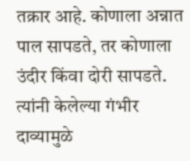तक्रार आहे. कोणाला अन्नात पाल सापडते, तर कोणाला उंदीर किंवा दोरी सापडते. त्यांनी केलेल्या गंभीर दाव्यामुळे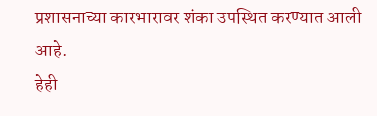प्रशासनाच्या कारभारावर शंका उपस्थित करण्यात आली आहे.
हेही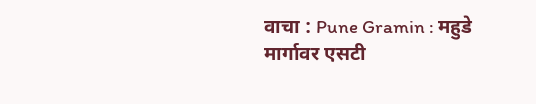वाचा : Pune Gramin : महुडे मार्गावर एसटी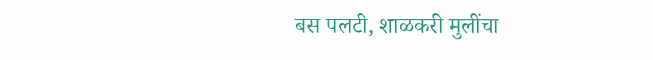बस पलटी, शाळकरी मुलींचा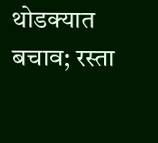थोडक्यात बचाव; रस्ता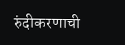रुंदीकरणाची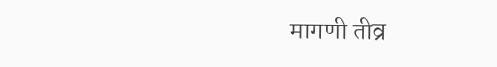मागणी तीव्र